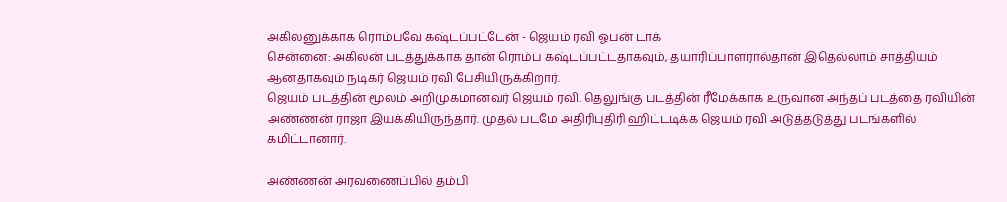அகிலனுக்காக ரொம்பவே கஷ்டப்பட்டேன் - ஜெயம் ரவி ஓபன் டாக்
சென்னை: அகிலன் படத்துக்காக தான் ரொம்ப கஷ்டப்பட்டதாகவும், தயாரிப்பாளரால்தான் இதெல்லாம் சாத்தியம் ஆனதாகவும் நடிகர் ஜெயம் ரவி பேசியிருக்கிறார்.
ஜெயம் படத்தின் மூலம் அறிமுகமானவர் ஜெயம் ரவி. தெலுங்கு படத்தின் ரீமேக்காக உருவான அந்தப் படத்தை ரவியின் அண்ணன் ராஜா இயக்கியிருந்தார். முதல் படமே அதிரிபுதிரி ஹிட்டடிக்க ஜெயம் ரவி அடுத்தடுத்து படங்களில் கமிட்டானார்.

அண்ணன் அரவணைப்பில் தம்பி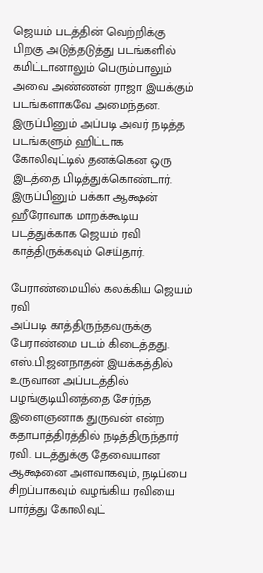ஜெயம் படத்தின் வெற்றிக்கு பிறகு அடுத்தடுத்து படங்களில் கமிட்டானாலும் பெரும்பாலும் அவை அண்ணன் ராஜா இயக்கும் படங்களாகவே அமைந்தன. இருப்பினும் அப்படி அவர் நடித்த படங்களும் ஹிட்டாக கோலிவுட்டில் தனக்கென ஒரு இடத்தை பிடித்துக்கொண்டார். இருப்பினும் பக்கா ஆக்ஷன் ஹீரோவாக மாறக்கூடிய படத்துக்காக ஜெயம் ரவி காத்திருக்கவும் செய்தார்.

பேராண்மையில் கலக்கிய ஜெயம் ரவி
அப்படி காத்திருந்தவருக்கு பேராண்மை படம் கிடைத்தது. எஸ்.பி.ஜனநாதன் இயக்கத்தில் உருவான அப்படத்தில் பழங்குடியினத்தை சேர்ந்த இளைஞனாக துருவன் என்ற கதாபாத்திரத்தில் நடித்திருந்தார் ரவி. படத்துக்கு தேவையான ஆக்ஷனை அளவாகவும், நடிப்பை சிறப்பாகவும் வழங்கிய ரவியை பார்த்து கோலிவுட்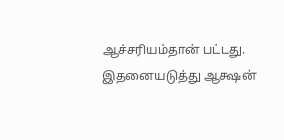ஆச்சரியம்தான் பட்டது. இதனையடுத்து ஆக்ஷன்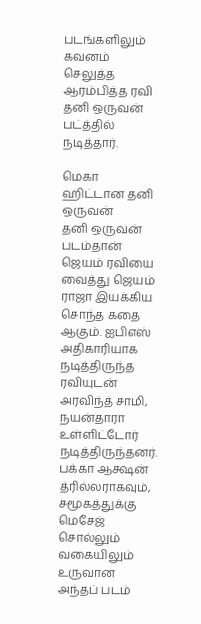படங்களிலும் கவனம் செலுத்த ஆரம்பித்த ரவி தனி ஒருவன் பட்த்தில் நடித்தார்.

மெகா ஹிட்டான தனி ஒருவன்
தனி ஒருவன் படம்தான் ஜெயம் ரவியை வைத்து ஜெயம் ராஜா இயக்கிய சொந்த கதை ஆகும். ஐபிஎஸ் அதிகாரியாக நடித்திருந்த ரவியுடன் அரவிந்த் சாமி, நயன்தாரா உள்ளிட்டோர் நடித்திருந்தனர். பக்கா ஆக்ஷன் த்ரில்லராகவும், சமூகத்துக்கு மெசேஜ் சொல்லும் வகையிலும் உருவான அந்தப் படம்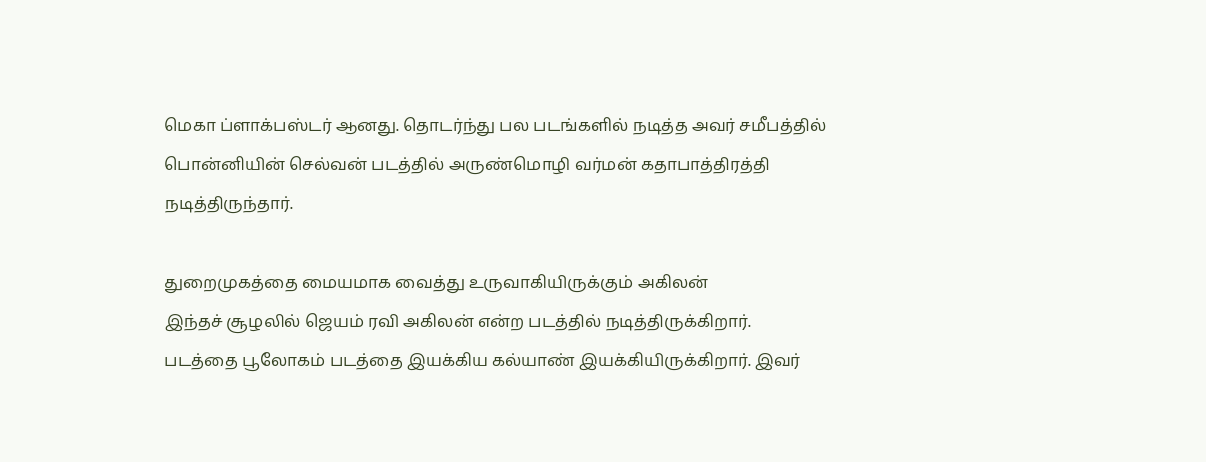மெகா ப்ளாக்பஸ்டர் ஆனது. தொடர்ந்து பல படங்களில் நடித்த அவர் சமீபத்தில் பொன்னியின் செல்வன் படத்தில் அருண்மொழி வர்மன் கதாபாத்திரத்தி நடித்திருந்தார்.

துறைமுகத்தை மையமாக வைத்து உருவாகியிருக்கும் அகிலன்
இந்தச் சூழலில் ஜெயம் ரவி அகிலன் என்ற படத்தில் நடித்திருக்கிறார். படத்தை பூலோகம் படத்தை இயக்கிய கல்யாண் இயக்கியிருக்கிறார். இவர்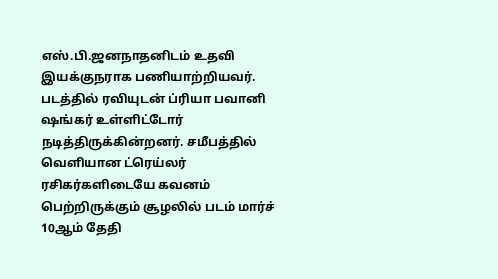எஸ்.பி.ஜனநாதனிடம் உதவி இயக்குநராக பணியாற்றியவர். படத்தில் ரவியுடன் ப்ரியா பவானி ஷங்கர் உள்ளிட்டோர் நடித்திருக்கின்றனர். சமீபத்தில் வெளியான ட்ரெய்லர் ரசிகர்களிடையே கவனம் பெற்றிருக்கும் சூழலில் படம் மார்ச் 10ஆம் தேதி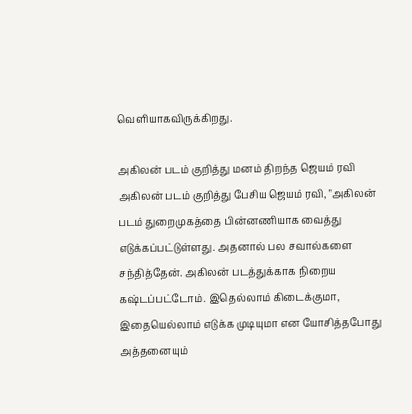வெளியாகவிருக்கிறது.

அகிலன் படம் குறித்து மனம் திறந்த ஜெயம் ரவி
அகிலன் படம் குறித்து பேசிய ஜெயம் ரவி, "அகிலன் படம் துறைமுகத்தை பின்னணியாக வைத்து எடுக்கப்பட்டுள்ளது. அதனால் பல சவால்களை சந்தித்தேன். அகிலன் படத்துக்காக நிறைய கஷ்டப்பட்டோம். இதெல்லாம் கிடைக்குமா, இதையெல்லாம் எடுக்க முடியுமா என யோசித்தபோது அத்தனையும்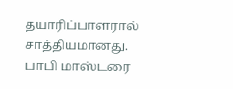தயாரிப்பாளரால் சாத்தியமானது.
பாபி மாஸ்டரை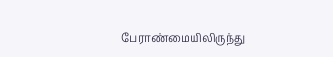பேராண்மையிலிருந்து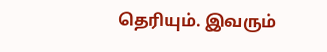தெரியும். இவரும்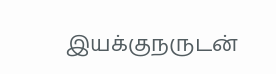இயக்குநருடன்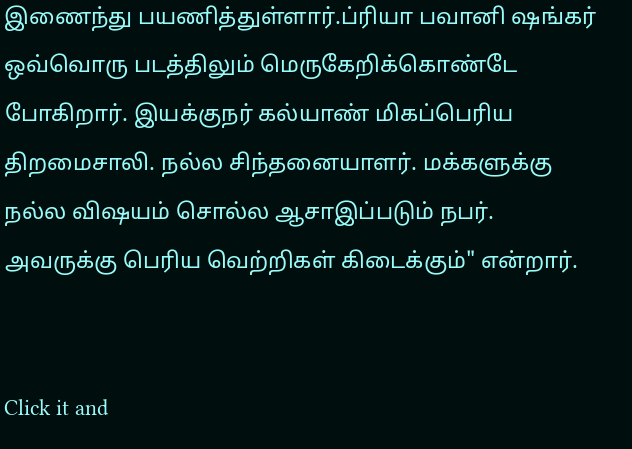இணைந்து பயணித்துள்ளார்.ப்ரியா பவானி ஷங்கர் ஒவ்வொரு படத்திலும் மெருகேறிக்கொண்டே போகிறார். இயக்குநர் கல்யாண் மிகப்பெரிய திறமைசாலி. நல்ல சிந்தனையாளர். மக்களுக்கு நல்ல விஷயம் சொல்ல ஆசாஇப்படும் நபர். அவருக்கு பெரிய வெற்றிகள் கிடைக்கும்" என்றார்.


Click it and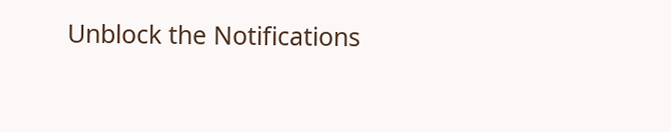Unblock the Notifications